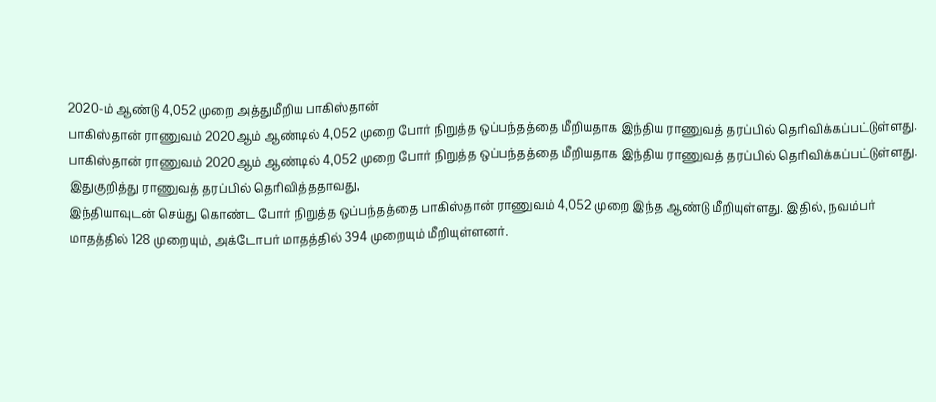2020-ம் ஆண்டு 4,052 முறை அத்துமீறிய பாகிஸ்தான்
பாகிஸ்தான் ராணுவம் 2020ஆம் ஆண்டில் 4,052 முறை போர் நிறுத்த ஒப்பந்தத்தை மீறியதாக இந்திய ராணுவத் தரப்பில் தெரிவிக்கப்பட்டுள்ளது.
பாகிஸ்தான் ராணுவம் 2020ஆம் ஆண்டில் 4,052 முறை போர் நிறுத்த ஒப்பந்தத்தை மீறியதாக இந்திய ராணுவத் தரப்பில் தெரிவிக்கப்பட்டுள்ளது.
இதுகுறித்து ராணுவத் தரப்பில் தெரிவித்ததாவது,
இந்தியாவுடன் செய்து கொண்ட போர் நிறுத்த ஒப்பந்தத்தை பாகிஸ்தான் ராணுவம் 4,052 முறை இந்த ஆண்டு மீறியுள்ளது. இதில், நவம்பர் மாதத்தில் 128 முறையும், அக்டோபர் மாதத்தில் 394 முறையும் மீறியுள்ளனர்.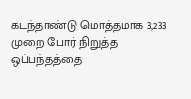கடந்தாண்டு மொத்தமாக 3,233 முறை போர் நிறுத்த ஒப்பந்தத்தை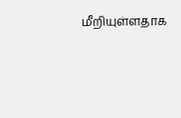மீறியுள்ளதாக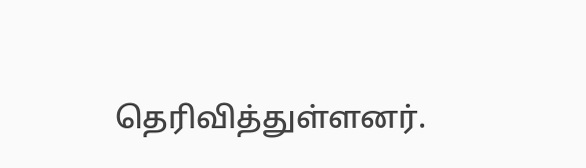தெரிவித்துள்ளனர்.